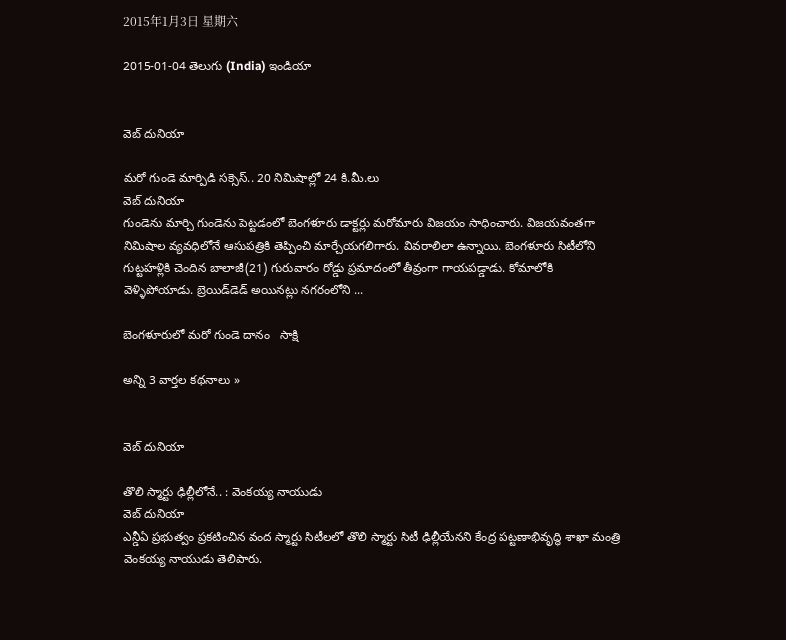2015年1月3日 星期六

2015-01-04 తెలుగు (India) ఇండియా


వెబ్ దునియా

మరో గుండె మార్పిడి సక్సెస్.. 20 నిమిషాల్లో 24 కి.మీ.లు
వెబ్ దునియా
గుండెను మార్చి గుండెను పెట్టడంలో బెంగళూరు డాక్టర్లు మరోమారు విజయం సాధించారు. విజయవంతగా నిమిషాల వ్యవధిలోనే ఆసుపత్రికి తెప్పించి మార్చేయగలిగారు. వివరాలిలా ఉన్నాయి. బెంగళూరు సిటీలోని గుట్టహళ్లికి చెందిన బాలాజీ(21) గురువారం రోడ్డు ప్రమాదంలో తీవ్రంగా గాయపడ్డాడు. కోమాలోకి వెళ్ళిపోయాడు. బ్రెయిడ్‌డెడ్ అయినట్లు నగరంలోని ...

బెంగళూరులో మరో గుండె దానం   సాక్షి

అన్ని 3 వార్తల కథనాలు »


వెబ్ దునియా

తొలి స్మార్టు ఢిల్లీలోనే.. : వెంకయ్య నాయుడు
వెబ్ దునియా
ఎన్డీఏ ప్రభుత్వం ప్రకటించిన వంద స్మార్టు సిటీలలో తొలి స్మార్టు సిటీ ఢిల్లీయేనని కేంద్ర పట్టణాభివృద్ధి శాఖా మంత్రి వెంకయ్య నాయుడు తెలిపారు.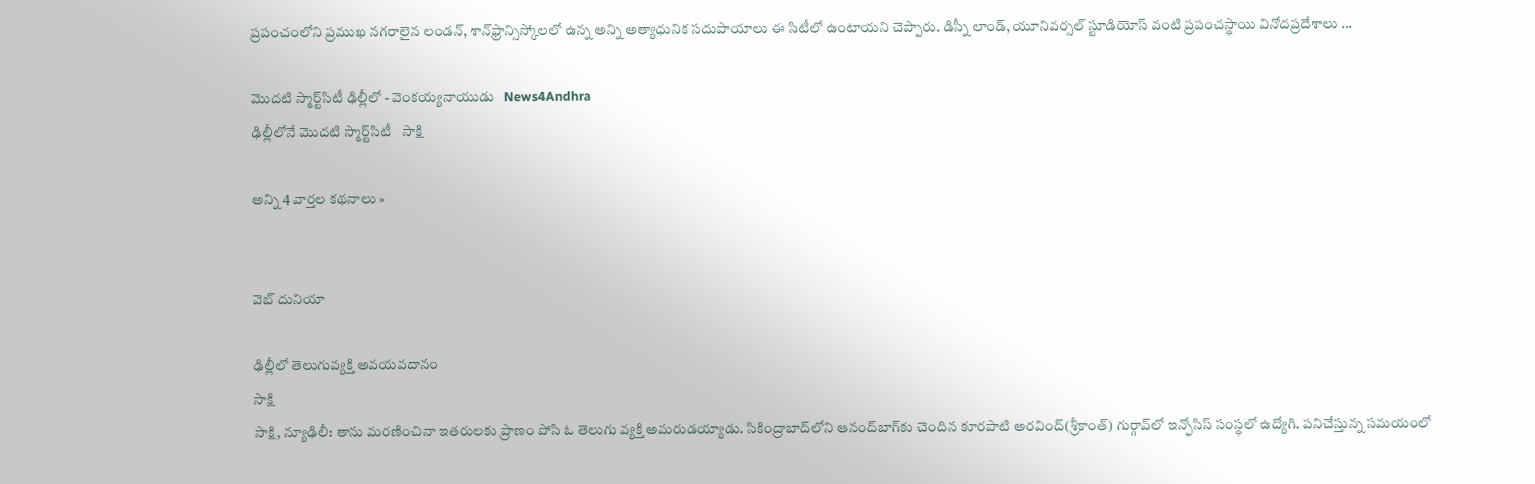ప్రపంచంలోని ప్రముఖ నగరాలైన లండన్, శాన్‌ఫ్రాన్సిస్కోలలో ఉన్న అన్ని అత్యాధునిక సదుపాయాలు ఈ సిటీలో ఉంటాయని చెప్పారు. డిస్నీ లాండ్, యూనివర్సల్ స్టూడియోస్ వంటి ప్రపంచస్థాయి వినోదప్రదేశాలు ...

మొదటి స్మార్ట్‌సిటీ ఢిల్లీలో - వెంకయ్యనాయుడు   News4Andhra
ఢిల్లీలోనే మొదటి స్మార్ట్‌సిటీ   సాక్షి

అన్ని 4 వార్తల కథనాలు »


వెబ్ దునియా

ఢిల్లీలో తెలుగువ్యక్తి అవయవదానం
సాక్షి
సాక్షి, న్యూఢిలీ: తాను మరణించినా ఇతరులకు ప్రాణం పోసి ఓ తెలుగు వ్యక్తి అమరుడయ్యాడు. సికింద్రాబాద్‌లోని ఆనంద్‌బాగ్‌కు చెందిన కూరపాటి అరవింద్(శ్రీకాంత్) గుర్గావ్‌లో ఇన్ఫోసిస్ సంస్థలో ఉద్యోగి. పనిచేస్తున్న సమయంలో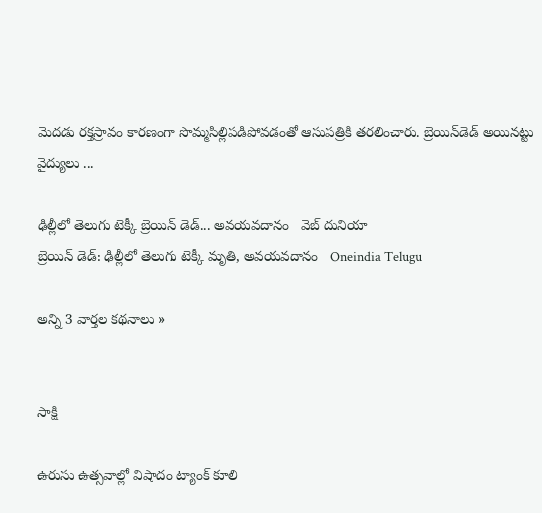మెదడు రక్తస్రావం కారణంగా సొమ్మసిల్లిపడిపోవడంతో ఆసుపత్రికి తరలించారు. బ్రెయిన్‌డెడ్ అయినట్టు వైద్యులు ...

ఢిల్లీలో తెలుగు టెక్కీ బ్రెయిన్ డెడ్... అవయవదానం   వెబ్ దునియా
బ్రెయిన్ డెడ్: ఢిల్లీలో తెలుగు టెక్కీ మృతి, అవయవదానం   Oneindia Telugu

అన్ని 3 వార్తల కథనాలు »


సాక్షి

ఉరుసు ఉత్సవాల్లో విషాదం ట్యాంక్ కూలి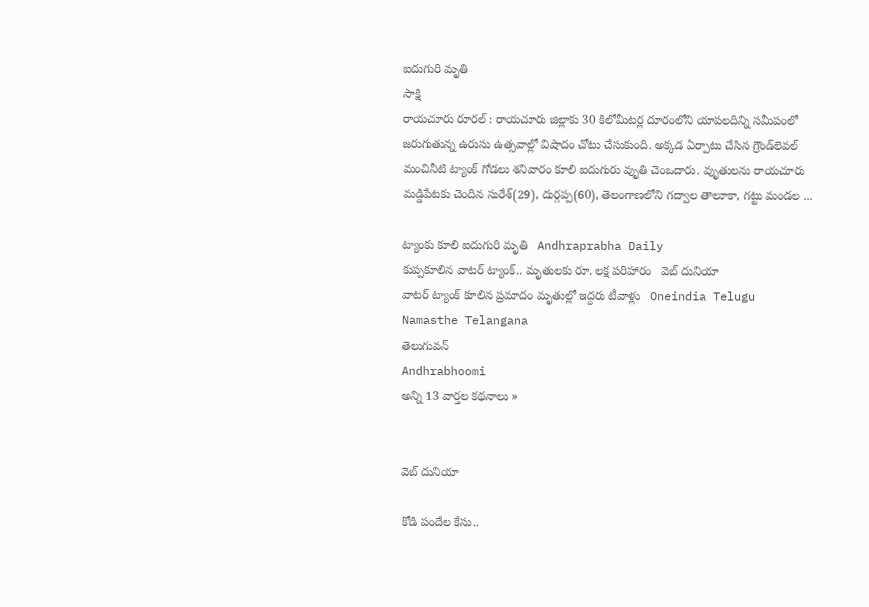ఐదుగురి మృతి
సాక్షి
రాయచూరు రూరల్ : రాయచూరు జిల్లాకు 30 కిలోమీటర్ల దూరంలోని యాపలదిన్ని సమీపంలో జరుగుతున్న ఉరుసు ఉత్సవాల్లో విషాదం చోటు చేసుకుంది. అక్కడ ఏర్పాటు చేసిన గ్రౌండ్‌లెవల్ మంచినీటి ట్యాంక్ గోడలు శనివారం కూలి ఐదుగురు వృుతి చెంఒదారు. వృుతులను రాయచూరు మడ్డిపేటకు చెందిన సురేశ్(29), దుర్గప్ప(60), తెలంగాణలోని గద్వాల తాలూకా, గట్టు మండల ...

ట్యాంకు కూలి ఐదుగురి మృతి   Andhraprabha Daily
కుప్పకూలిన వాటర్ ట్యాంక్.. మృతులకు రూ. లక్ష పరిహారం   వెబ్ దునియా
వాటర్ ట్యాంక్ కూలిన ప్రమాదం మృతుల్లో ఇద్దరు టీవాళ్లు   Oneindia Telugu
Namasthe Telangana
తెలుగువన్
Andhrabhoomi
అన్ని 13 వార్తల కథనాలు »


వెబ్ దునియా

కోడి పందేల కేసు..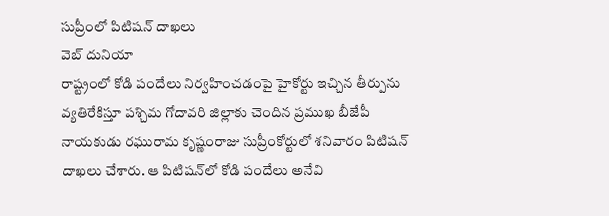సుప్రీంలో పిటిషన్ దాఖలు
వెబ్ దునియా
రాష్ట్రంలో కోడి పందేలు నిర్వహించడంపై హైకోర్టు ఇచ్చిన తీర్పును వ్యతిరేకిస్తూ పశ్చిమ గోదావరి జిల్లాకు చెందిన ప్రముఖ బీజేపీ నాయకుడు రఘురామ కృష్ణంరాజు సుప్రీంకోర్టులో శనివారం పిటిషన్ దాఖలు చేశారు. ఆ పిటిషన్‌లో కోడి పందేలు అనేవి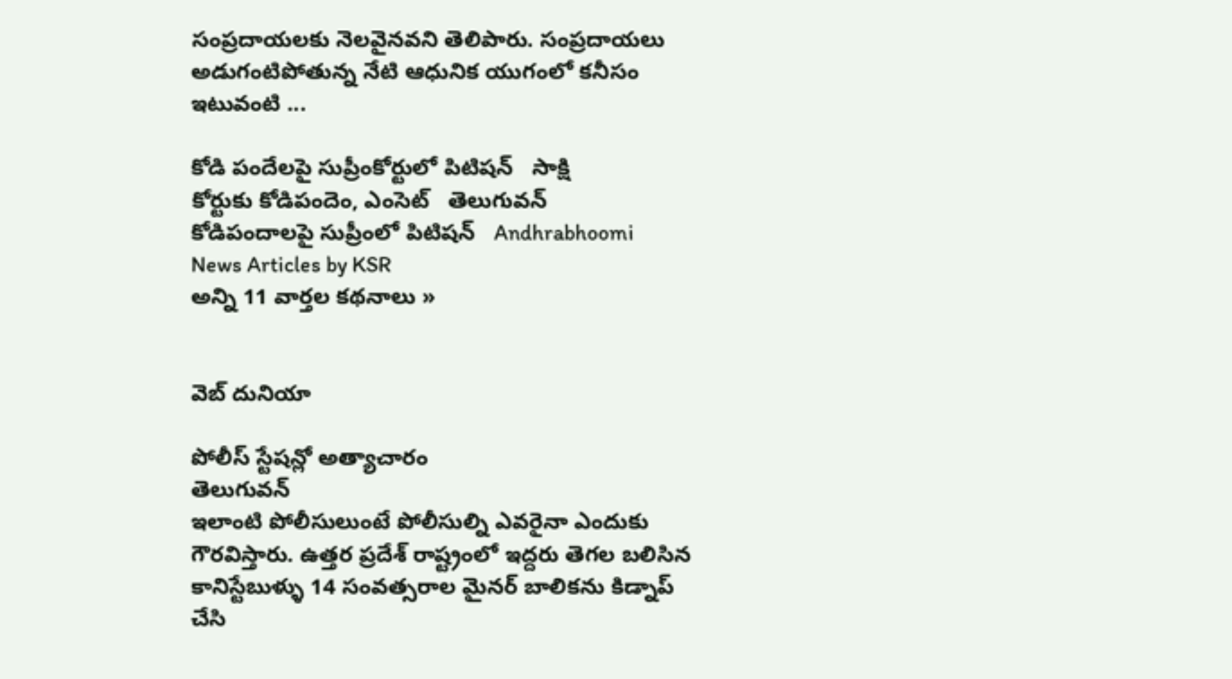సంప్రదాయలకు నెలవైనవని తెలిపారు. సంప్రదాయలు అడుగంటిపోతున్న నేటి ఆధునిక యుగంలో కనీసం ఇటువంటి ...

కోడి పందేలపై సుప్రీంకోర్టులో పిటిషన్   సాక్షి
కోర్టుకు కోడిపందెం, ఎంసెట్   తెలుగువన్
కోడిపందాలపై సుప్రీంలో పిటిషన్   Andhrabhoomi
News Articles by KSR
అన్ని 11 వార్తల కథనాలు »


వెబ్ దునియా

పోలీస్ స్టేషన్లో అత్యాచారం
తెలుగువన్
ఇలాంటి పోలీసులుంటే పోలీసుల్ని ఎవరైనా ఎందుకు గౌరవిస్తారు. ఉత్తర ప్రదేశ్ రాష్ట్రంలో ఇద్దరు తెగల బలిసిన కానిస్టేబుళ్ళు 14 సంవత్సరాల మైనర్ బాలికను కిడ్నాప్ చేసి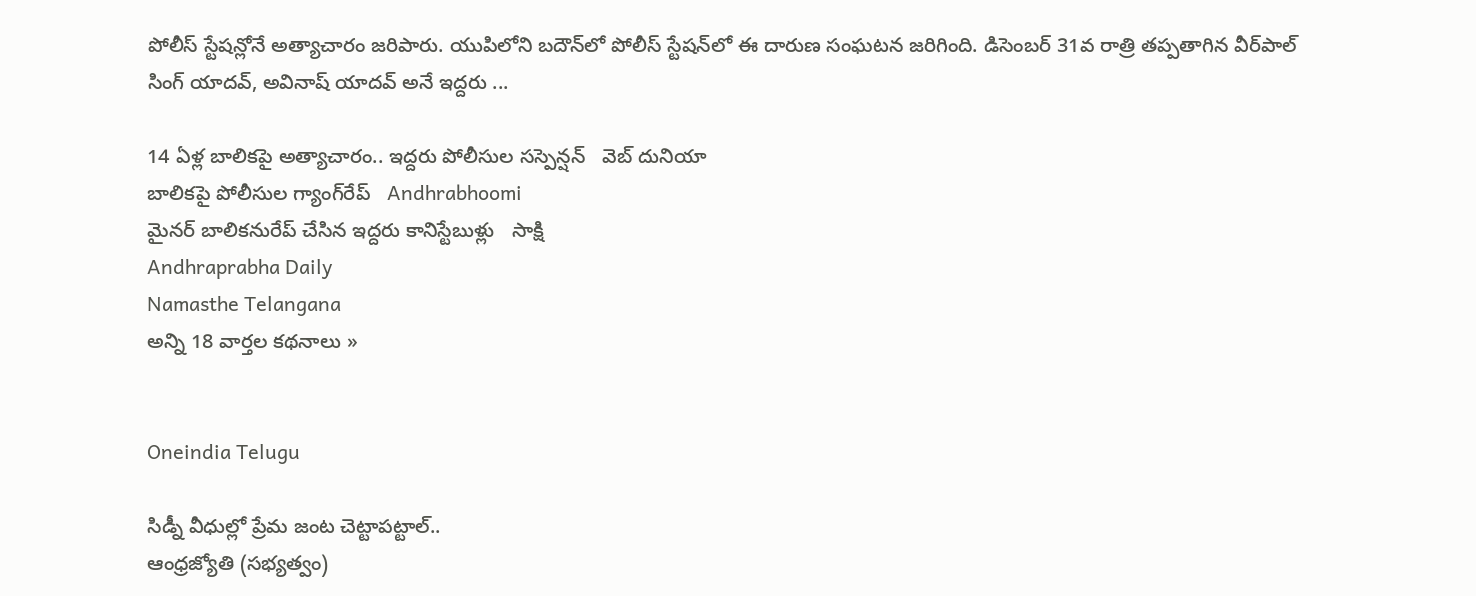పోలీస్ స్టేషన్లోనే అత్యాచారం జరిపారు. యుపిలోని బదౌన్‌లో పోలీస్ స్టేషన్‌లో ఈ దారుణ సంఘటన జరిగింది. డిసెంబర్ 31వ రాత్రి తప్పతాగిన వీర్‌పాల్ సింగ్ యాదవ్, అవినాష్ యాదవ్ అనే ఇద్దరు ...

14 ఏళ్ల బాలికపై అత్యాచారం.. ఇద్దరు పోలీసుల సస్పెన్షన్   వెబ్ దునియా
బాలికపై పోలీసుల గ్యాంగ్‌రేప్   Andhrabhoomi
మైనర్ బాలికనురేప్ చేసిన ఇద్దరు కానిస్టేబుళ్లు   సాక్షి
Andhraprabha Daily
Namasthe Telangana
అన్ని 18 వార్తల కథనాలు »


Oneindia Telugu

సిడ్నీ వీధుల్లో ప్రేమ జంట చెట్టాపట్టాల్‌..
ఆంధ్రజ్యోతి (సభ్యత్వం)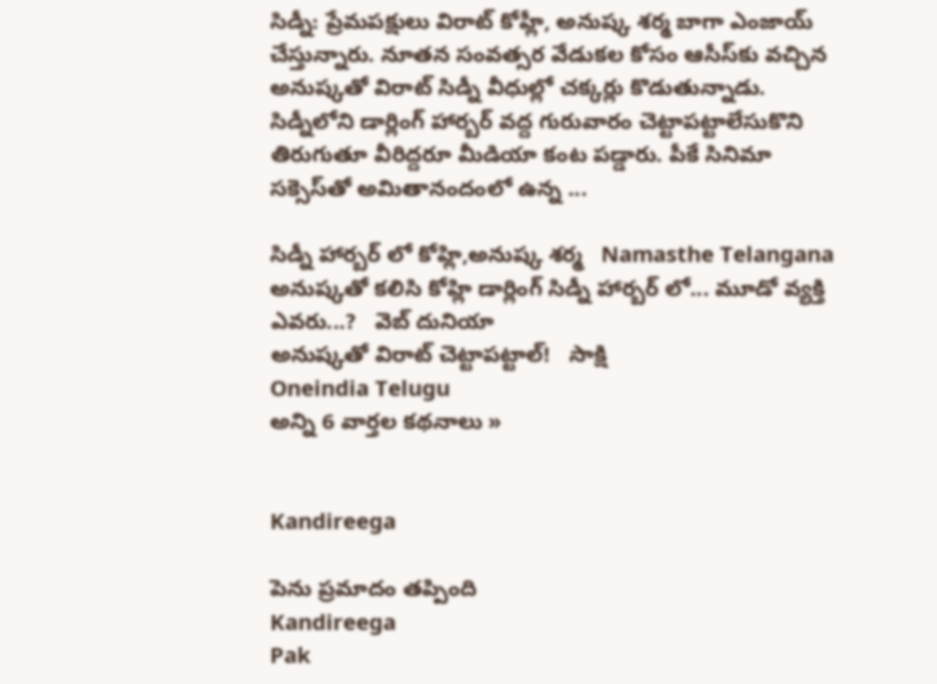సిడ్నీ: ప్రేమపక్షులు విరాట్‌ కోహ్లీ, అనుష్క శర్మ బాగా ఎంజాయ్‌ చేస్తున్నారు. నూతన సంవత్సర వేడుకల కోసం ఆసీస్‌కు వచ్చిన అనుష్కతో విరాట్‌ సిడ్నీ వీధుల్లో చక్కర్లు కొడుతున్నాడు. సిడ్నీలోని డార్లింగ్‌ హార్బర్‌ వద్ద గురువారం చెట్టాపట్టాలేసుకొని తిరుగుతూ వీరిద్దరూ మీడియా కంట పడ్డారు. పీకే సినిమా సక్సెస్‌తో అమితానందంలో ఉన్న ...

సిడ్నీ హార్బర్ లో కోహ్లి,అనుష్క శర్మ   Namasthe Telangana
అనుష్కతో కలిసి కోహ్లి డార్లింగ్ సిడ్నీ హార్బర్ లో... మూడో వ్యక్తి ఎవరు...?   వెబ్ దునియా
అనుష్కతో విరాట్ చెట్టాపట్టాల్!   సాక్షి
Oneindia Telugu
అన్ని 6 వార్తల కథనాలు »


Kandireega

పెను ప్రమాదం తప్పింది
Kandireega
Pak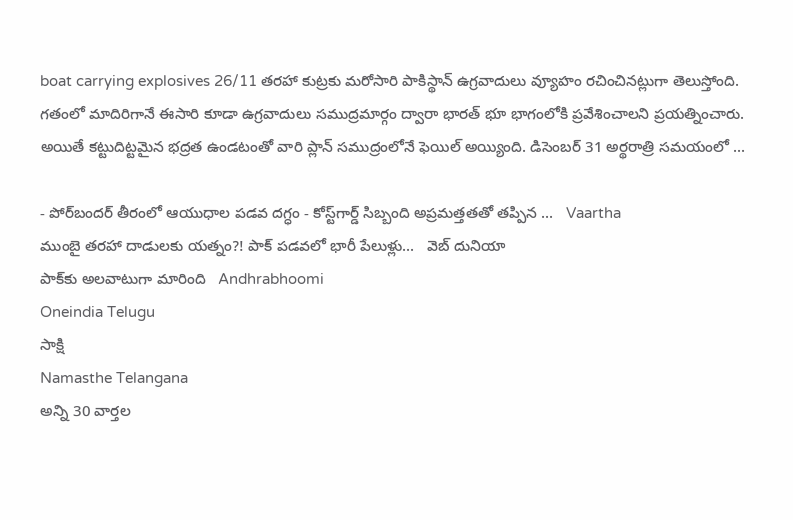boat carrying explosives 26/11 తరహా కుట్రకు మరోసారి పాకిస్థాన్‌ ఉగ్రవాదులు వ్యూహం రచించినట్లుగా తెలుస్తోంది. గతంలో మాదిరిగానే ఈసారి కూడా ఉగ్రవాదులు సముద్రమార్గం ద్వారా భారత్‌ భూ భాగంలోకి ప్రవేశించాలని ప్రయత్నించారు. అయితే కట్టుదిట్టమైన భద్రత ఉండటంతో వారి ప్లాన్‌ సముద్రంలోనే ఫెయిల్‌ అయ్యింది. డిసెంబర్‌ 31 అర్థరాత్రి సమయంలో ...

- పోర్‌బందర్‌ తీరంలో ఆయుధాల పడవ దగ్ధం - కోస్ట్‌గార్డ్‌ సిబ్బంది అప్రమత్తతతో తప్పిన ...   Vaartha
ముంబై తరహా దాడులకు యత్నం?! పాక్ పడవలో భారీ పేలుళ్లు...   వెబ్ దునియా
పాక్‌కు అలవాటుగా మారింది   Andhrabhoomi
Oneindia Telugu
సాక్షి
Namasthe Telangana
అన్ని 30 వార్తల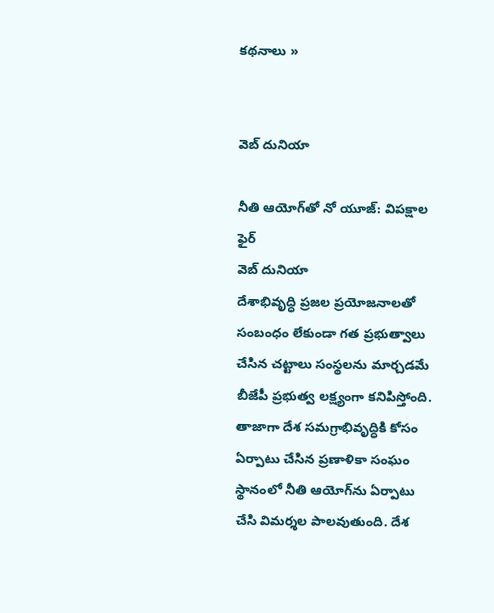కథనాలు »


వెబ్ దునియా

నీతి ఆయోగ్‌‌తో నో యూజ్: విపక్షాల ఫైర్
వెబ్ దునియా
దేశాభివృద్ధి ప్రజల ప్రయోజనాలతో సంబంధం లేకుండా గత ప్రభుత్వాలు చేసిన చట్టాలు సంస్థలను మార్చడమే బీజేపీ ప్రభుత్వ లక్ష్యంగా కనిపిస్తోంది. తాజాగా దేశ సమగ్రాభివృద్ధికి కోసం ఏర్పాటు చేసిన ప్రణాళికా సంఘం స్థానంలో నీతి ఆయోగ్‌ను ఏర్పాటు చేసి విమర్శల పాలవుతుంది. దేశ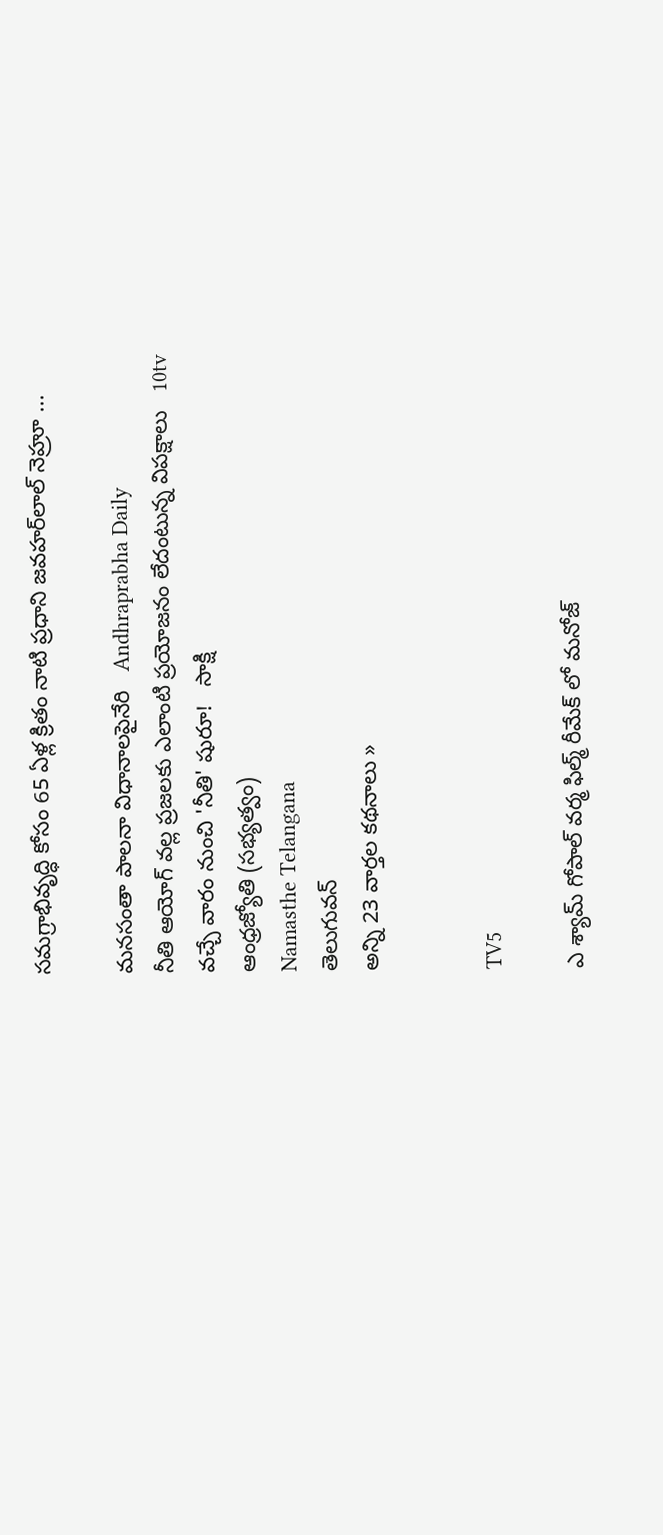సమగ్రాభివృద్ధి కోసం 65 ఏళ్ల క్రితం నాటి ప్రధాని జవహర్‌లాల్‌ నెహ్రూ ...

మనసంతా పాలనా విధానాలపైనేరి   Andhraprabha Daily
నీతి ఆయోగ్‌ వల్ల ప్రజలకు ఎలాంటి ప్రయోజనం లేదంటున్న విపక్షాలు   10tv
వచ్చే వారం నుంచి 'నీతి' షురూ!   సాక్షి
ఆంధ్రజ్యోతి (సభ్యత్వం)
Namasthe Telangana
తెలుగువన్
అన్ని 23 వార్తల కథనాలు »


TV5

ఎ శ్యామ్ గోపాల్ వర్మ ఫిల్మ్ రీమేక్ లో మనోజ్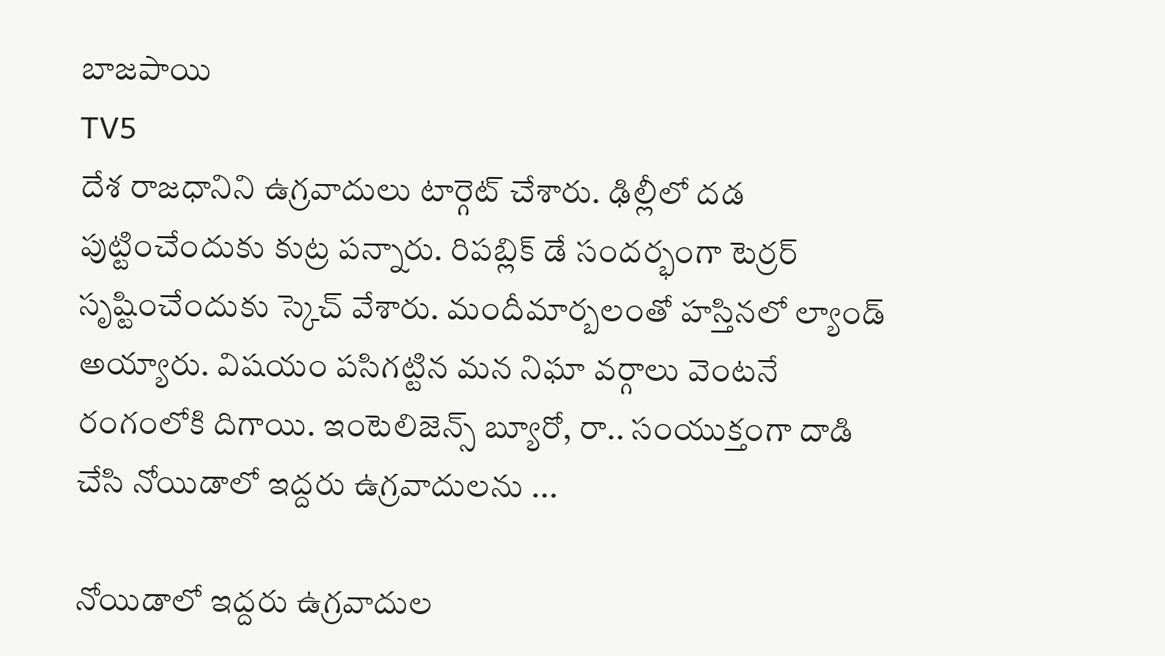బాజపాయి
TV5
దేశ రాజధానిని ఉగ్రవాదులు టార్గెట్‌ చేశారు. ఢిల్లీలో దడ పుట్టించేందుకు కుట్ర పన్నారు. రిపబ్లిక్‌ డే సందర్భంగా టెర్రర్‌ సృష్టించేందుకు స్కెచ్‌ వేశారు. మందీమార్బలంతో హస్తినలో ల్యాండ్‌ అయ్యారు. విషయం పసిగట్టిన మన నిఘా వర్గాలు వెంటనే రంగంలోకి దిగాయి. ఇంటెలిజెన్స్‌ బ్యూరో, రా.. సంయుక్తంగా దాడి చేసి నోయిడాలో ఇద్దరు ఉగ్రవాదులను ...

నోయిడాలో ఇద్దరు ఉగ్రవాదుల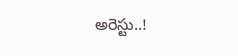అరెస్టు..!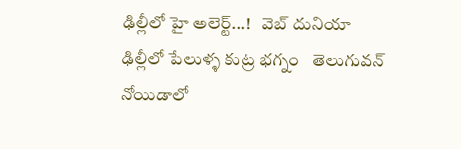ఢిల్లీలో హై అలెర్ట్...!   వెబ్ దునియా
ఢిల్లీలో పేలుళ్ళ కుట్ర భగ్నం   తెలుగువన్
నోయిడాలో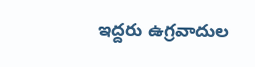ఇద్దరు ఉగ్రవాదుల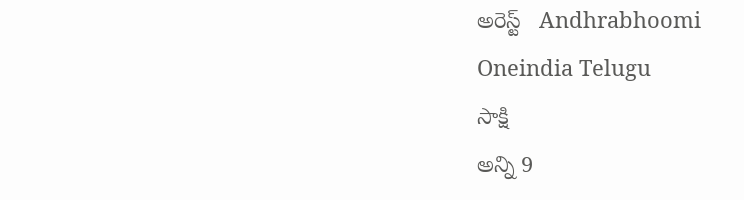అరెస్ట్‌   Andhrabhoomi
Oneindia Telugu
సాక్షి
అన్ని 9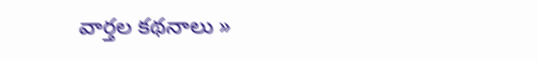వార్తల కథనాలు »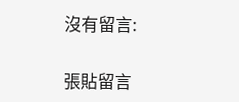沒有留言:

張貼留言